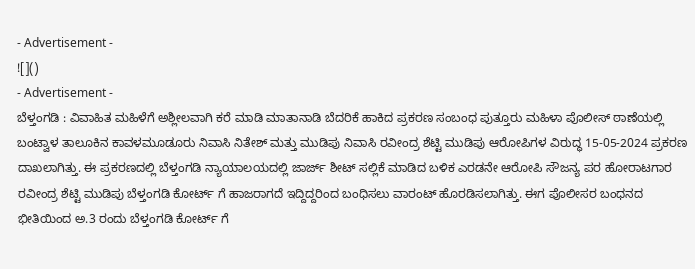- Advertisement -
![]()
- Advertisement -
ಬೆಳ್ತಂಗಡಿ : ವಿವಾಹಿತ ಮಹಿಳೆಗೆ ಅಶ್ಲೀಲವಾಗಿ ಕರೆ ಮಾಡಿ ಮಾತಾನಾಡಿ ಬೆದರಿಕೆ ಹಾಕಿದ ಪ್ರಕರಣ ಸಂಬಂಧ ಪುತ್ತೂರು ಮಹಿಳಾ ಪೊಲೀಸ್ ಠಾಣೆಯಲ್ಲಿ ಬಂಟ್ವಾಳ ತಾಲೂಕಿನ ಕಾವಳಮೂಡೂರು ನಿವಾಸಿ ನಿತೇಶ್ ಮತ್ತು ಮುಡಿಪು ನಿವಾಸಿ ರವೀಂದ್ರ ಶೆಟ್ಟಿ ಮುಡಿಪು ಆರೋಪಿಗಳ ವಿರುದ್ಧ 15-05-2024 ಪ್ರಕರಣ ದಾಖಲಾಗಿತ್ತು. ಈ ಪ್ರಕರಣದಲ್ಲಿ ಬೆಳ್ತಂಗಡಿ ನ್ಯಾಯಾಲಯದಲ್ಲಿ ಜಾರ್ಜ್ ಶೀಟ್ ಸಲ್ಲಿಕೆ ಮಾಡಿದ ಬಳಿಕ ಎರಡನೇ ಆರೋಪಿ ಸೌಜನ್ಯ ಪರ ಹೋರಾಟಗಾರ ರವೀಂದ್ರ ಶೆಟ್ಟಿ ಮುಡಿಪು ಬೆಳ್ತಂಗಡಿ ಕೋರ್ಟ್ ಗೆ ಹಾಜರಾಗದೆ ಇದ್ದಿದ್ದರಿಂದ ಬಂಧಿಸಲು ವಾರಂಟ್ ಹೊರಡಿಸಲಾಗಿತ್ತು. ಈಗ ಪೊಲೀಸರ ಬಂಧನದ ಭೀತಿಯಿಂದ ಅ.3 ರಂದು ಬೆಳ್ತಂಗಡಿ ಕೋರ್ಟ್ ಗೆ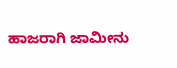ಹಾಜರಾಗಿ ಜಾಮೀನು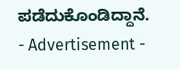ಪಡೆದುಕೊಂಡಿದ್ದಾನೆ.
- Advertisement -